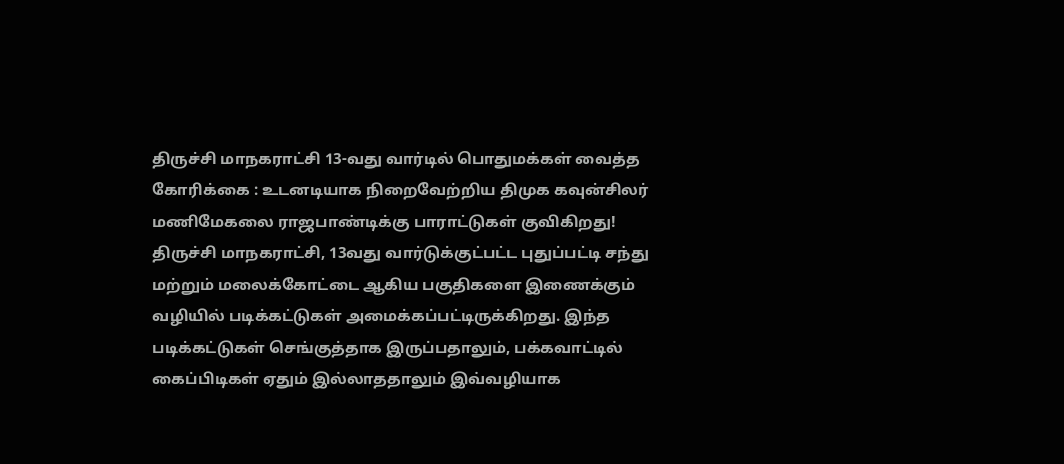திருச்சி மாநகராட்சி 13-வது வார்டில் பொதுமக்கள் வைத்த கோரிக்கை : உடனடியாக நிறைவேற்றிய திமுக கவுன்சிலர் மணிமேகலை ராஜபாண்டிக்கு பாராட்டுகள் குவிகிறது!
திருச்சி மாநகராட்சி, 13வது வார்டுக்குட்பட்ட புதுப்பட்டி சந்து மற்றும் மலைக்கோட்டை ஆகிய பகுதிகளை இணைக்கும் வழியில் படிக்கட்டுகள் அமைக்கப்பட்டிருக்கிறது. இந்த படிக்கட்டுகள் செங்குத்தாக இருப்பதாலும், பக்கவாட்டில் கைப்பிடிகள் ஏதும் இல்லாததாலும் இவ்வழியாக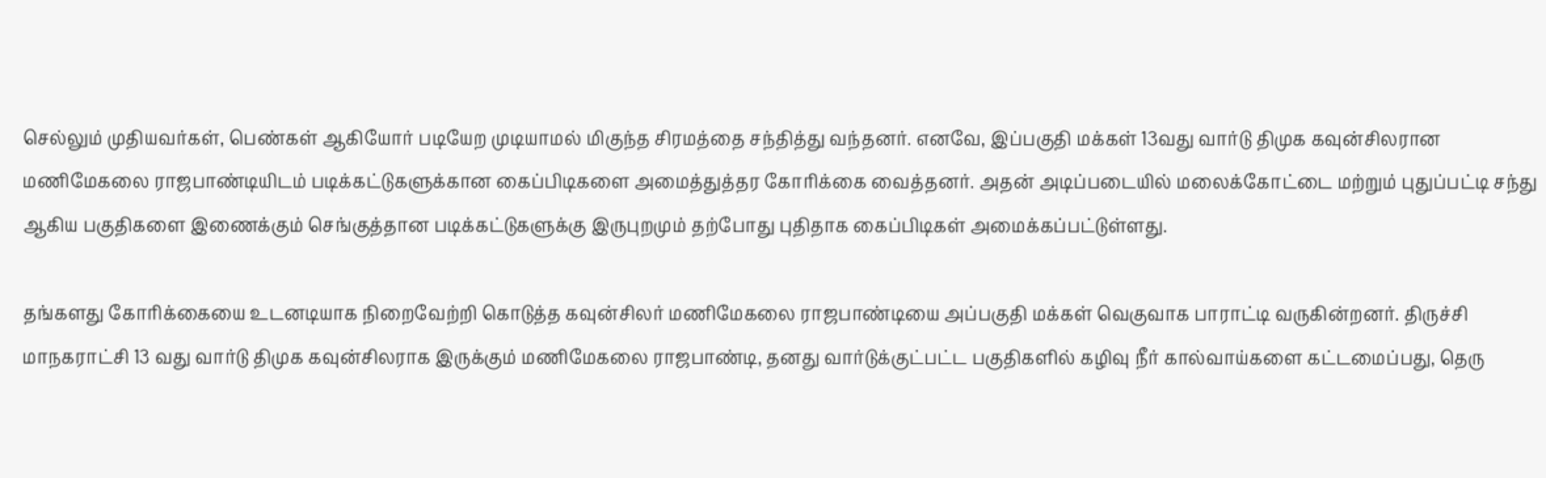செல்லும் முதியவர்கள், பெண்கள் ஆகியோர் படியேற முடியாமல் மிகுந்த சிரமத்தை சந்தித்து வந்தனர். எனவே, இப்பகுதி மக்கள் 13வது வார்டு திமுக கவுன்சிலரான மணிமேகலை ராஜபாண்டியிடம் படிக்கட்டுகளுக்கான கைப்பிடிகளை அமைத்துத்தர கோரிக்கை வைத்தனர். அதன் அடிப்படையில் மலைக்கோட்டை மற்றும் புதுப்பட்டி சந்து ஆகிய பகுதிகளை இணைக்கும் செங்குத்தான படிக்கட்டுகளுக்கு இருபுறமும் தற்போது புதிதாக கைப்பிடிகள் அமைக்கப்பட்டுள்ளது.

தங்களது கோரிக்கையை உடனடியாக நிறைவேற்றி கொடுத்த கவுன்சிலர் மணிமேகலை ராஜபாண்டியை அப்பகுதி மக்கள் வெகுவாக பாராட்டி வருகின்றனர். திருச்சி மாநகராட்சி 13 வது வார்டு திமுக கவுன்சிலராக இருக்கும் மணிமேகலை ராஜபாண்டி, தனது வார்டுக்குட்பட்ட பகுதிகளில் கழிவு நீர் கால்வாய்களை கட்டமைப்பது, தெரு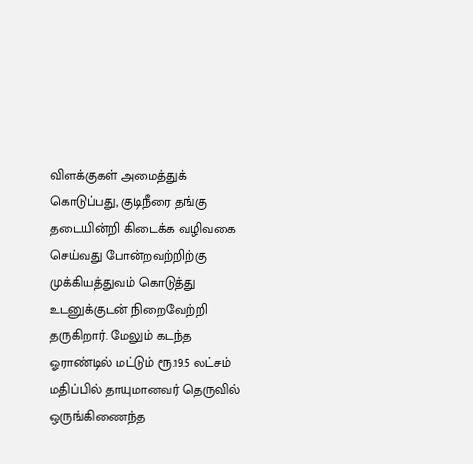விளக்குகள் அமைத்துக் கொடுப்பது, குடிநீரை தங்கு தடையின்றி கிடைக்க வழிவகை செய்வது போன்றவற்றிற்கு முக்கியத்துவம் கொடுத்து உடனுக்குடன் நிறைவேற்றி தருகிறார். மேலும் கடந்த ஓராண்டில் மட்டும் ரூ.19.5 லட்சம் மதிப்பில் தாயுமானவர் தெருவில் ஒருங்கிணைந்த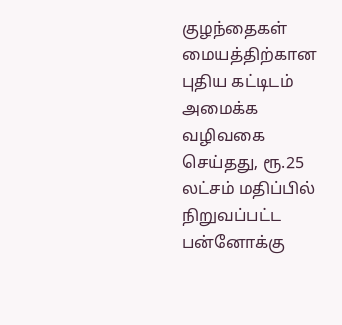குழந்தைகள் மையத்திற்கான புதிய கட்டிடம் அமைக்க வழிவகை செய்தது, ரூ.25 லட்சம் மதிப்பில் நிறுவப்பட்ட பன்னோக்கு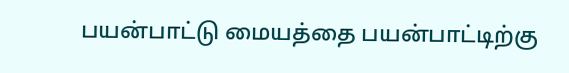பயன்பாட்டு மையத்தை பயன்பாட்டிற்கு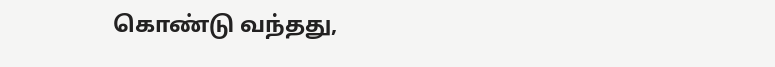கொண்டு வந்தது,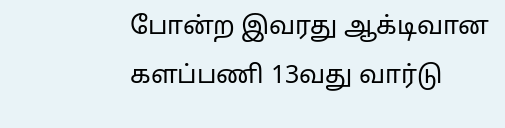போன்ற இவரது ஆக்டிவான களப்பணி 13வது வார்டு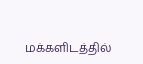மக்களிடத்தில்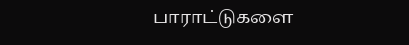பாராட்டுகளை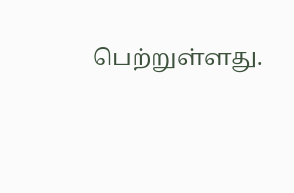பெற்றுள்ளது.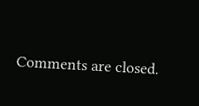Comments are closed.